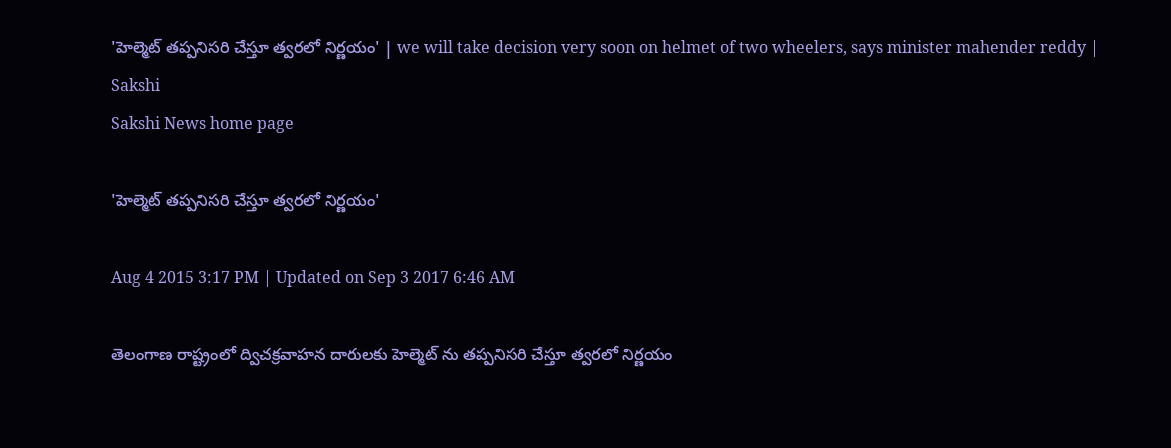'హెల్మెట్ తప్పనిసరి చేస్తూ త్వరలో నిర్ణయం' | we will take decision very soon on helmet of two wheelers, says minister mahender reddy | Sakshi
Sakshi News home page

'హెల్మెట్ తప్పనిసరి చేస్తూ త్వరలో నిర్ణయం'

Aug 4 2015 3:17 PM | Updated on Sep 3 2017 6:46 AM

తెలంగాణ రాష్ట్రంలో ద్విచక్రవాహన దారులకు హెల్మెట్ ను తప్పనిసరి చేస్తూ త్వరలో నిర్ణయం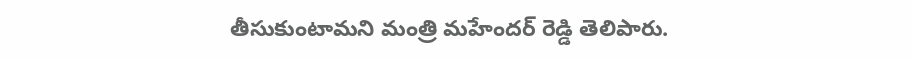తీసుకుంటామని మంత్రి మహేందర్ రెడ్డి తెలిపారు.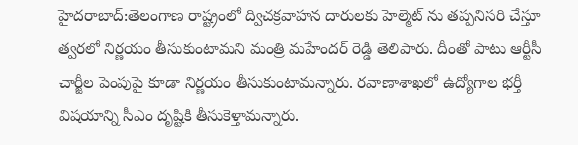హైదరాబాద్:తెలంగాణ రాష్ట్రంలో ద్విచక్రవాహన దారులకు హెల్మెట్ ను తప్పనిసరి చేస్తూ త్వరలో నిర్ణయం తీసుకుంటామని మంత్రి మహేందర్ రెడ్డి తెలిపారు. దీంతో పాటు ఆర్టీసీ చార్జీల పెంపుపై కూడా నిర్ణయం తీసుకుంటామన్నారు. రవాణాశాఖలో ఉద్యోగాల భర్తీ విషయాన్ని సీఎం దృష్టికి తీసుకెళ్తామన్నారు.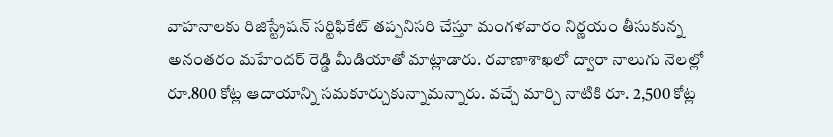వాహనాలకు రిజిస్ట్రేషన్ సర్టిఫికేట్ తప్పనిసరి చేస్తూ మంగళవారం నిర్ణయం తీసుకున్న అనంతరం మహేందర్ రెడ్డి మీడియాతో మాట్లాడారు. రవాణాశాఖలో ద్వారా నాలుగు నెలల్లో రూ.800 కోట్ల ఆదాయాన్ని సమకూర్చుకున్నామన్నారు. వచ్చే మార్చి నాటికి రూ. 2,500 కోట్ల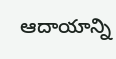ఆదాయాన్ని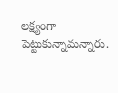లక్ష్యంగా పెట్టుకున్నామన్నారు.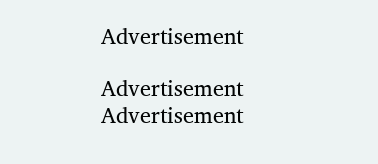Advertisement

Advertisement
Advertisement